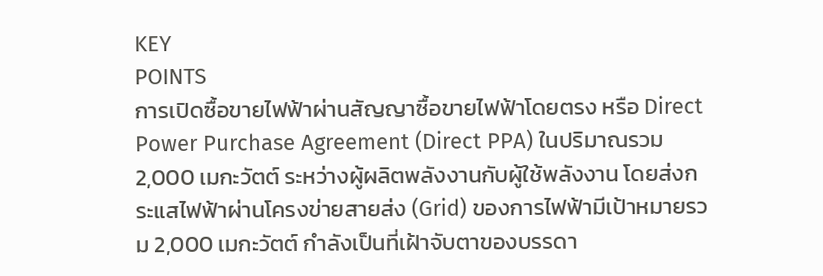KEY
POINTS
การเปิดซื้อขายไฟฟ้าผ่านสัญญาซื้อขายไฟฟ้าโดยตรง หรือ Direct Power Purchase Agreement (Direct PPA) ในปริมาณรวม 2,000 เมกะวัตต์ ระหว่างผู้ผลิตพลังงานกับผู้ใช้พลังงาน โดยส่งกระแสไฟฟ้าผ่านโครงข่ายสายส่ง (Grid) ของการไฟฟ้ามีเป้าหมายรวม 2,000 เมกะวัตต์ กำลังเป็นที่เฝ้าจับตาของบรรดา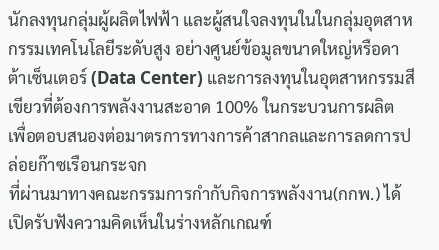นักลงทุนกลุ่มผู้ผลิตไฟฟ้า และผู้สนใจลงทุนในในกลุ่มอุตสาหกรรมเทคโนโลยีระดับสูง อย่างศูนย์ข้อมูลขนาดใหญ่หรือดาต้าเซ็นเตอร์ (Data Center) และการลงทุนในอุตสาหกรรมสีเขียวที่ต้องการพลังงานสะอาด 100% ในกระบวนการผลิต เพื่อตอบสนองต่อมาตรการทางการค้าสากลและการลดการปล่อยก๊าซเรือนกระจก
ที่ผ่านมาทางคณะกรรมการกำกับกิจการพลังงาน(กกพ.) ได้เปิดรับฟังความคิดเห็นในร่างหลักเกณฑ์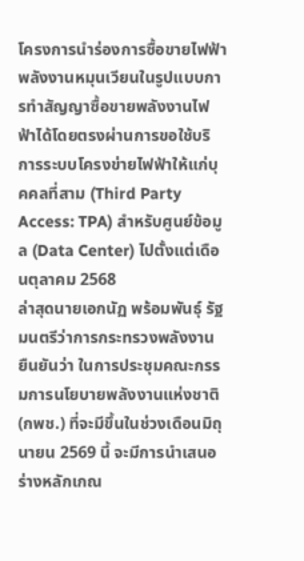โครงการนำร่องการซื้อขายไฟฟ้าพลังงานหมุนเวียนในรูปแบบการทำสัญญาซื้อขายพลังงานไฟฟ้าได้โดยตรงผ่านการขอใช้บริการระบบโครงข่ายไฟฟ้าให้แก่บุคคลที่สาม (Third Party Access: TPA) สำหรับศูนย์ข้อมูล (Data Center) ไปตั้งแต่เดือนตุลาคม 2568
ล่าสุดนายเอกนัฏ พร้อมพันธุ์ รัฐมนตรีว่าการกระทรวงพลังงาน ยืนยันว่า ในการประชุมคณะกรรมการนโยบายพลังงานแห่งชาติ (กพช.) ที่จะมีขึ้นในช่วงเดือนมิถุนายน 2569 นี้ จะมีการนำเสนอร่างหลักเกณ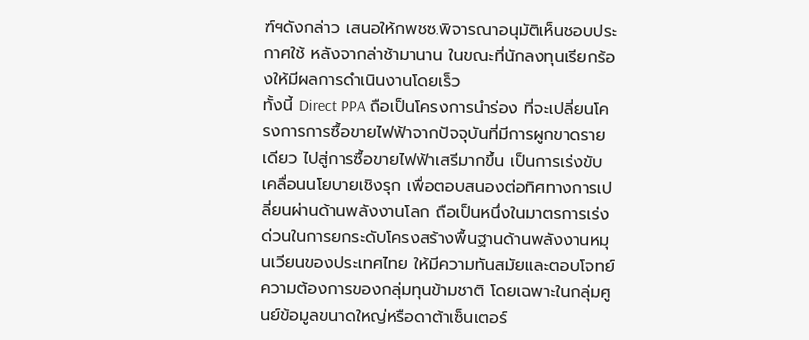ฑ์ฯดังกล่าว เสนอให้กพชซ.พิจารณาอนุมัติเห็นชอบประกาศใช้ หลังจากล่าช้ามานาน ในขณะที่นักลงทุนเรียกร้องให้มีผลการดำเนินงานโดยเร็ว
ทั้งนี้ Direct PPA ถือเป็นโครงการนำร่อง ที่จะเปลี่ยนโครงการการซื้อขายไฟฟ้าจากปัจจุบันที่มีการผูกขาดรายเดียว ไปสู่การซื้อขายไฟฟ้าเสรีมากขึ้น เป็นการเร่งขับเคลื่อนนโยบายเชิงรุก เพื่อตอบสนองต่อทิศทางการเปลี่ยนผ่านด้านพลังงานโลก ถือเป็นหนึ่งในมาตรการเร่งด่วนในการยกระดับโครงสร้างพื้นฐานด้านพลังงานหมุนเวียนของประเทศไทย ให้มีความทันสมัยและตอบโจทย์ความต้องการของกลุ่มทุนข้ามชาติ โดยเฉพาะในกลุ่มศูนย์ข้อมูลขนาดใหญ่หรือดาต้าเซ็นเตอร์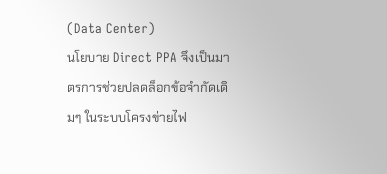(Data Center)
นโยบาย Direct PPA จึงเป็นมาตรการช่วยปลดล็อกข้อจำกัดเดิมๆ ในระบบโครงข่ายไฟ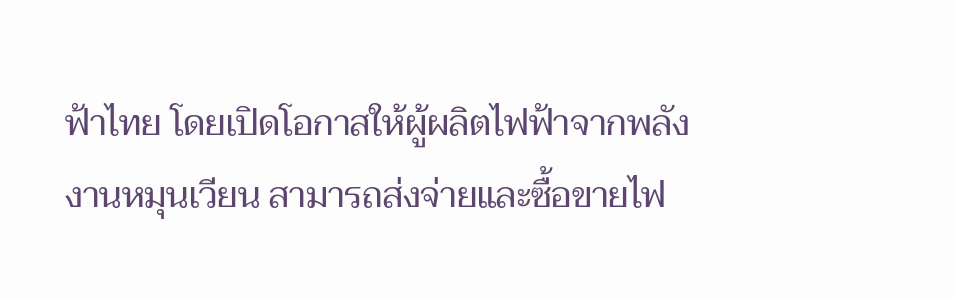ฟ้าไทย โดยเปิดโอกาสให้ผู้ผลิตไฟฟ้าจากพลังงานหมุนเวียน สามารถส่งจ่ายและซื้อขายไฟ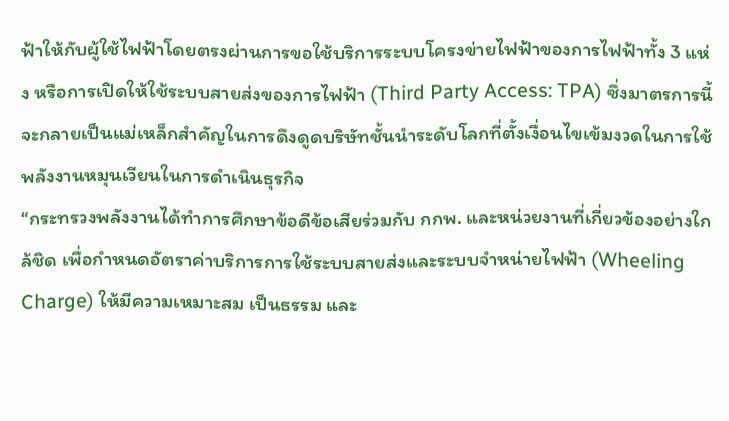ฟ้าให้กับผู้ใช้ไฟฟ้าโดยตรงผ่านการขอใช้บริการระบบโครงข่ายไฟฟ้าของการไฟฟ้าทั้ง 3 แห่ง หรือการเปิดให้ใช้ระบบสายส่งของการไฟฟ้า (Third Party Access: TPA) ซึ่งมาตรการนี้จะกลายเป็นแม่เหล็กสำคัญในการดึงดูดบริษัทชั้นนำระดับโลกที่ตั้งเงื่อนไขเข้มงวดในการใช้พลังงานหมุนเวียนในการดำเนินธุรกิจ
“กระทรวงพลังงานได้ทำการศึกษาข้อดีข้อเสียร่วมกับ กกพ. และหน่วยงานที่เกี่ยวข้องอย่างใกล้ชิด เพื่อกำหนดอัตราค่าบริการการใช้ระบบสายส่งและระบบจำหน่ายไฟฟ้า (Wheeling Charge) ให้มีความเหมาะสม เป็นธรรม และ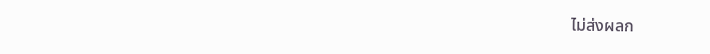ไม่ส่งผลก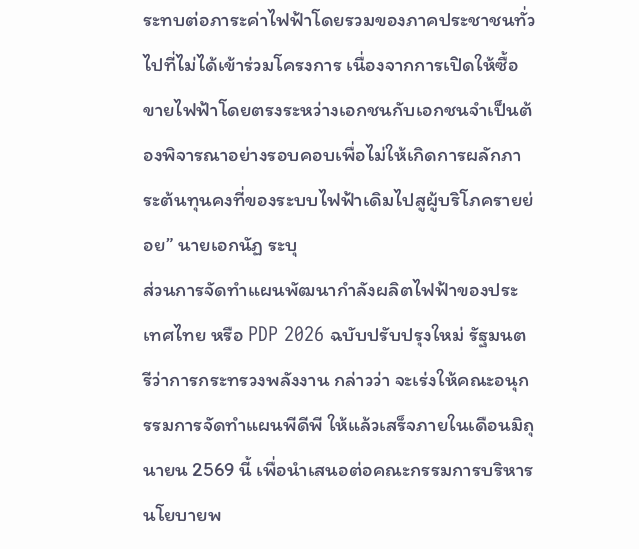ระทบต่อภาระค่าไฟฟ้าโดยรวมของภาคประชาชนทั่วไปที่ไม่ได้เข้าร่วมโครงการ เนื่องจากการเปิดให้ซื้อขายไฟฟ้าโดยตรงระหว่างเอกชนกับเอกชนจำเป็นต้องพิจารณาอย่างรอบคอบเพื่อไม่ให้เกิดการผลักภาระต้นทุนคงที่ของระบบไฟฟ้าเดิมไปสูผู้บริโภครายย่อย” นายเอกนัฏ ระบุ
ส่วนการจัดทำแผนพัฒนากำลังผลิตไฟฟ้าของประเทศไทย หรือ PDP 2026 ฉบับปรับปรุงใหม่ รัฐมนตรีว่าการกระทรวงพลังงาน กล่าวว่า จะเร่งให้คณะอนุกรรมการจัดทำแผนพีดีพี ให้แล้วเสร็จภายในเดือนมิถุนายน 2569 นี้ เพื่อนำเสนอต่อคณะกรรมการบริหารนโยบายพ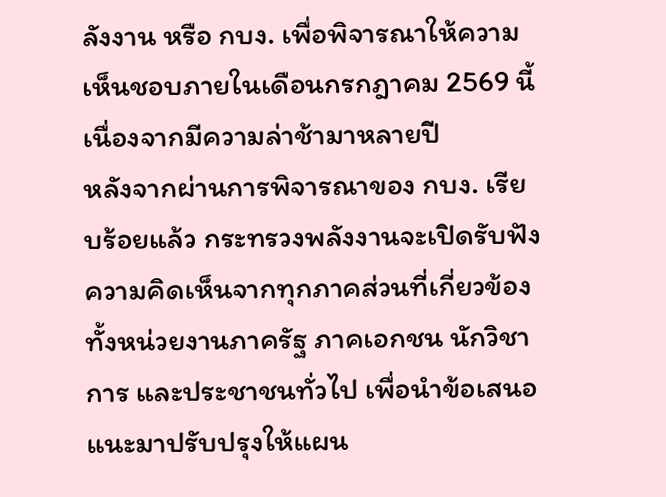ลังงาน หรือ กบง. เพื่อพิจารณาให้ความเห็นชอบภายในเดือนกรกฎาคม 2569 นี้ เนื่องจากมีความล่าช้ามาหลายปี
หลังจากผ่านการพิจารณาของ กบง. เรียบร้อยแล้ว กระทรวงพลังงานจะเปิดรับฟังความคิดเห็นจากทุกภาคส่วนที่เกี่ยวข้อง ทั้งหน่วยงานภาครัฐ ภาคเอกชน นักวิชาการ และประชาชนทั่วไป เพื่อนำข้อเสนอแนะมาปรับปรุงให้แผน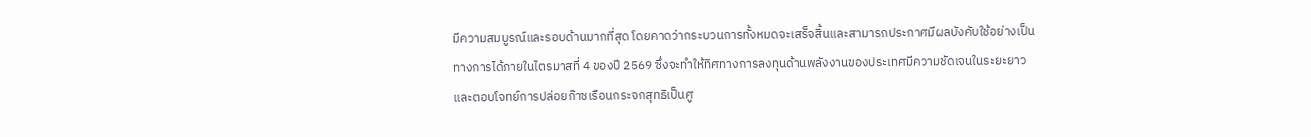มีความสมบูรณ์และรอบด้านมากที่สุด โดยคาดว่ากระบวนการทั้งหมดจะเสร็จสิ้นและสามารถประกาศมีผลบังคับใช้อย่างเป็นทางการได้ภายในไตรมาสที่ 4 ของปี 2569 ซึ่งจะทำให้ทิศทางการลงทุนด้านพลังงานของประเทศมีความชัดเจนในระยะยาว และตอบโจทย์การปล่อยก๊าซเรือนกระจกสุทธิเป็นศู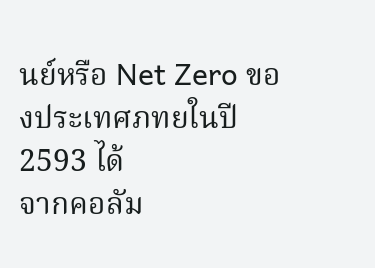นย์หรือ Net Zero ของประเทศภทยในปี 2593 ได้
จากคอลัม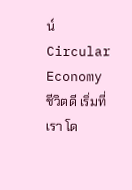น์ Circular Economy ชีวิตดี เริ่มที่เรา โด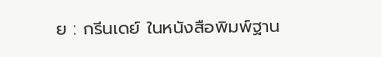ย : กรีนเดย์ ในหนังสือพิมพ์ฐาน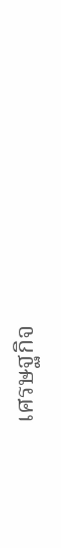เศรษฐกิจ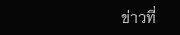ข่าวที่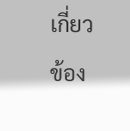เกี่ยวข้อง